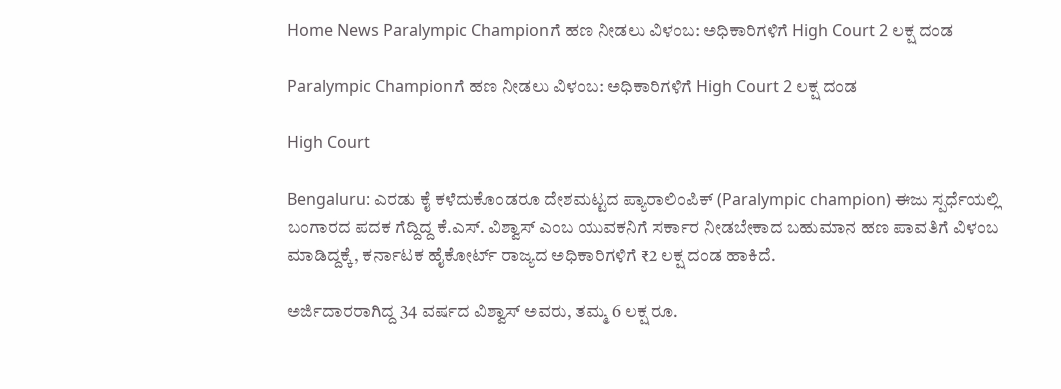Home News Paralympic Championಗೆ ಹಣ ನೀಡಲು ವಿಳಂಬ: ಅಧಿಕಾರಿಗಳಿಗೆ High Court 2 ಲಕ್ಷ ದಂಡ

Paralympic Championಗೆ ಹಣ ನೀಡಲು ವಿಳಂಬ: ಅಧಿಕಾರಿಗಳಿಗೆ High Court 2 ಲಕ್ಷ ದಂಡ

High Court

Bengaluru: ಎರಡು ಕೈ ಕಳೆದುಕೊಂಡರೂ ದೇಶಮಟ್ಟದ ಪ್ಯಾರಾಲಿಂಪಿಕ್ (Paralympic champion) ಈಜು ಸ್ಪರ್ಧೆಯಲ್ಲಿ ಬಂಗಾರದ ಪದಕ ಗೆದ್ದಿದ್ದ ಕೆ.ಎಸ್. ವಿಶ್ವಾಸ್ ಎಂಬ ಯುವಕನಿಗೆ ಸರ್ಕಾರ ನೀಡಬೇಕಾದ ಬಹುಮಾನ ಹಣ ಪಾವತಿಗೆ ವಿಳಂಬ ಮಾಡಿದ್ದಕ್ಕೆ, ಕರ್ನಾಟಕ ಹೈಕೋರ್ಟ್ ರಾಜ್ಯದ ಅಧಿಕಾರಿಗಳಿಗೆ ₹2 ಲಕ್ಷ ದಂಡ ಹಾಕಿದೆ.

ಅರ್ಜಿದಾರರಾಗಿದ್ದ 34 ವರ್ಷದ ವಿಶ್ವಾಸ್ ಅವರು, ತಮ್ಮ 6 ಲಕ್ಷ ರೂ.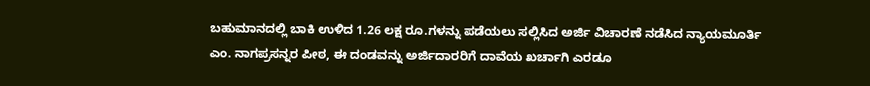ಬಹುಮಾನದಲ್ಲಿ ಬಾಕಿ ಉಳಿದ 1.26 ಲಕ್ಷ ರೂ.ಗಳನ್ನು ಪಡೆಯಲು ಸಲ್ಲಿಸಿದ ಅರ್ಜಿ ವಿಚಾರಣೆ ನಡೆಸಿದ ನ್ಯಾಯಮೂರ್ತಿ ಎಂ. ನಾಗಪ್ರಸನ್ನರ ಪೀಠ, ಈ ದಂಡವನ್ನು ಅರ್ಜಿದಾರರಿಗೆ ದಾವೆಯ ಖರ್ಚಾಗಿ ಎರಡೂ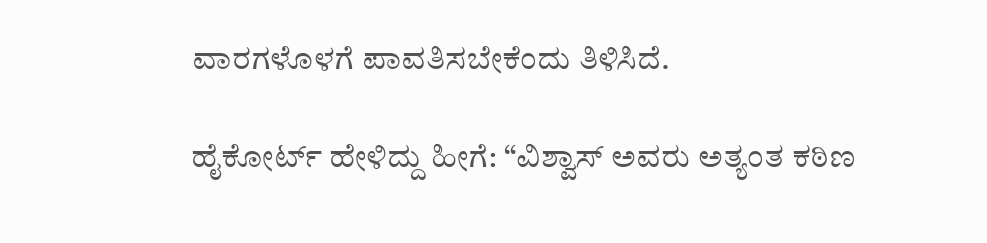ವಾರಗಳೊಳಗೆ ಪಾವತಿಸಬೇಕೆಂದು ತಿಳಿಸಿದೆ.

ಹೈಕೋರ್ಟ್ ಹೇಳಿದ್ದು ಹೀಗೆ: “ವಿಶ್ವಾಸ್ ಅವರು ಅತ್ಯಂತ ಕಠಿಣ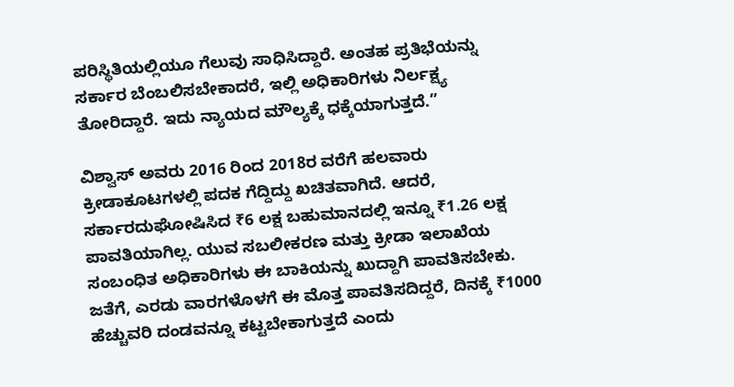ಪರಿಸ್ಥಿತಿಯಲ್ಲಿಯೂ ಗೆಲುವು ಸಾಧಿಸಿದ್ದಾರೆ. ಅಂತಹ ಪ್ರತಿಭೆಯನ್ನು ಸರ್ಕಾರ ಬೆಂಬಲಿಸಬೇಕಾದರೆ, ಇಲ್ಲಿ ಅಧಿಕಾರಿಗಳು ನಿರ್ಲಕ್ಷ್ಯ ತೋರಿದ್ದಾರೆ. ಇದು ನ್ಯಾಯದ ಮೌಲ್ಯಕ್ಕೆ ಧಕ್ಕೆಯಾಗುತ್ತದೆ.”

ವಿಶ್ವಾಸ್ ಅವರು 2016 ರಿಂದ 2018ರ ವರೆಗೆ ಹಲವಾರು ಕ್ರೀಡಾಕೂಟಗಳಲ್ಲಿ ಪದಕ ಗೆದ್ದಿದ್ದು ಖಚಿತವಾಗಿದೆ. ಆದರೆ, ಸರ್ಕಾರದುಘೋಷಿಸಿದ ₹6 ಲಕ್ಷ ಬಹುಮಾನದಲ್ಲಿ ಇನ್ನೂ ₹1.26 ಲಕ್ಷ ಪಾವತಿಯಾಗಿಲ್ಲ. ಯುವ ಸಬಲೀಕರಣ ಮತ್ತು ಕ್ರೀಡಾ ಇಲಾಖೆಯ ಸಂಬಂಧಿತ ಅಧಿಕಾರಿಗಳು ಈ ಬಾಕಿಯನ್ನು ಖುದ್ದಾಗಿ ಪಾವತಿಸಬೇಕು. ಜತೆಗೆ, ಎರಡು ವಾರಗಳೊಳಗೆ ಈ ಮೊತ್ತ ಪಾವತಿಸದಿದ್ದರೆ, ದಿನಕ್ಕೆ ₹1000 ಹೆಚ್ಚುವರಿ ದಂಡವನ್ನೂ ಕಟ್ಟಬೇಕಾಗುತ್ತದೆ ಎಂದು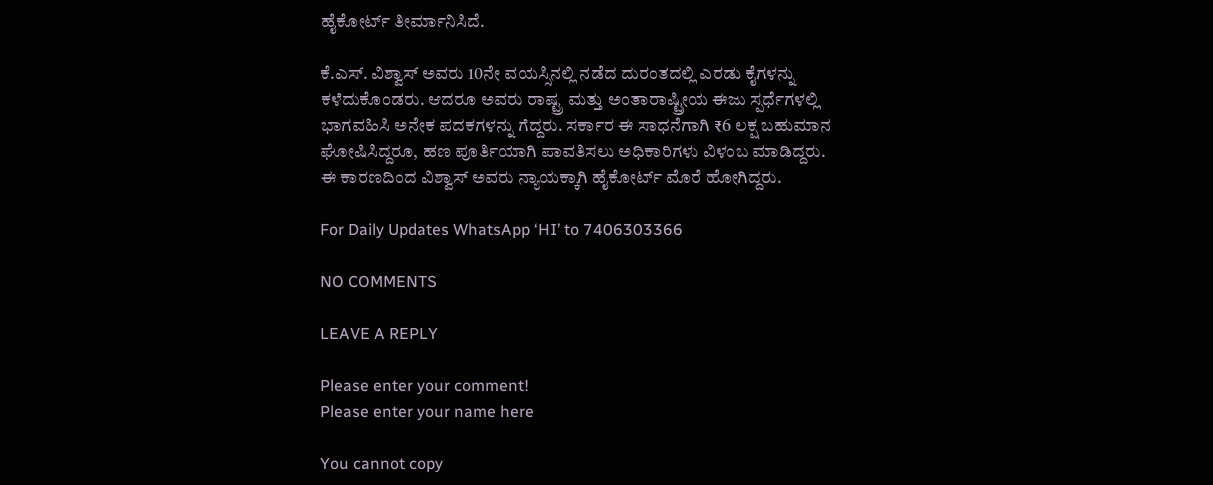ಹೈಕೋರ್ಟ್ ತೀರ್ಮಾನಿಸಿದೆ.

ಕೆ.ಎಸ್. ವಿಶ್ವಾಸ್ ಅವರು 10ನೇ ವಯಸ್ಸಿನಲ್ಲಿ ನಡೆದ ದುರಂತದಲ್ಲಿ ಎರಡು ಕೈಗಳನ್ನು ಕಳೆದುಕೊಂಡರು. ಆದರೂ ಅವರು ರಾಷ್ಟ್ರ ಮತ್ತು ಅಂತಾರಾಷ್ಟ್ರೀಯ ಈಜು ಸ್ಪರ್ಧೆಗಳಲ್ಲಿ ಭಾಗವಹಿಸಿ ಅನೇಕ ಪದಕಗಳನ್ನು ಗೆದ್ದರು. ಸರ್ಕಾರ ಈ ಸಾಧನೆಗಾಗಿ ₹6 ಲಕ್ಷ ಬಹುಮಾನ ಘೋಷಿಸಿದ್ದರೂ, ಹಣ ಪೂರ್ತಿಯಾಗಿ ಪಾವತಿಸಲು ಅಧಿಕಾರಿಗಳು ವಿಳಂಬ ಮಾಡಿದ್ದರು. ಈ ಕಾರಣದಿಂದ ವಿಶ್ವಾಸ್ ಅವರು ನ್ಯಾಯಕ್ಕಾಗಿ ಹೈಕೋರ್ಟ್ ಮೊರೆ ಹೋಗಿದ್ದರು.

For Daily Updates WhatsApp ‘HI’ to 7406303366

NO COMMENTS

LEAVE A REPLY

Please enter your comment!
Please enter your name here

You cannot copy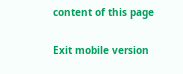content of this page

Exit mobile version